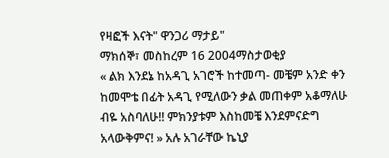የዛፎች እናት" ዋንጋሪ ማታይ"
ማክሰኞ፣ መስከረም 16 2004ማስታወቂያ
« ልክ እንደኔ ከአዳጊ አገሮች ከተመጣ- መቼም አንድ ቀን ከመሞቴ በፊት አዳጊ የሚለውን ቃል መጠቀም አቆማለሁ ብዬ አስባለሁ!! ምክንያቱም እስከመቼ እንደምናድግ አላውቅምና! » አሉ አገራቸው ኬኒያ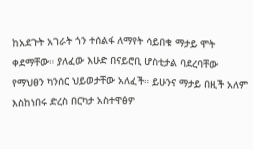ከአደጉት አገራት ጎን ተሰልፋ ለማየት ሳይበቁ ማታይ ሞት ቀደማቸው። ያለፈው እሁድ በናይሮቢ ሆስቲታል ባደረባቸው የማህፀን ካንሰር ህይወታቸው አለፈች። ይሁንና ማታይ በዚች አለም እስከነበሩ ድረስ በርካታ አስተዋፅዎ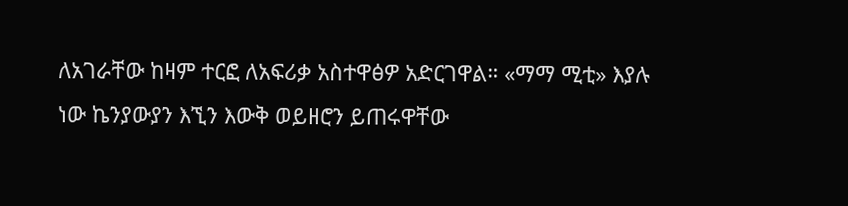ለአገራቸው ከዛም ተርፎ ለአፍሪቃ አስተዋፅዎ አድርገዋል። «ማማ ሚቲ» እያሉ ነው ኬንያውያን እኚን እውቅ ወይዘሮን ይጠሩዋቸው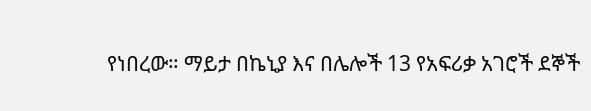የነበረው። ማይታ በኬኒያ እና በሌሎች 13 የአፍሪቃ አገሮች ደኞች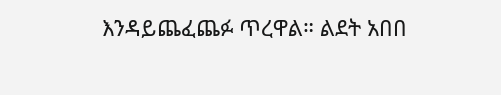እንዳይጨፈጨፉ ጥረዋል። ልደት አበበ